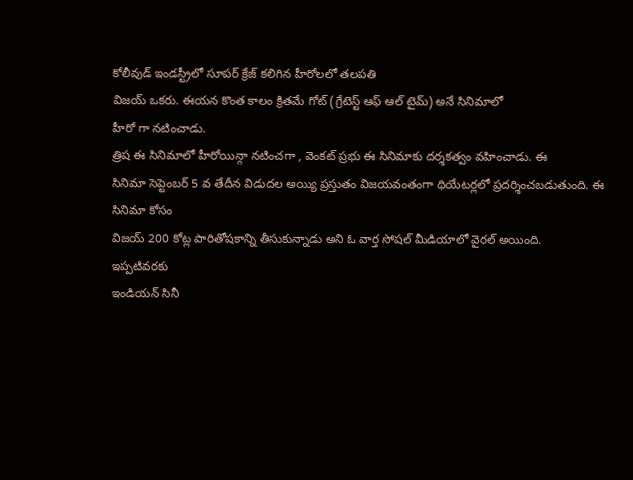కోలీవుడ్ ఇండస్ట్రీలో సూపర్ క్రేజ్ కలిగిన హీరోలలో తలపతి
విజయ్ ఒకరు. ఈయన కొంత కాలం క్రితమే గోట్ (గ్రేటెస్ట్ ఆఫ్ ఆల్ టైమ్) అనే సినిమాలో
హీరో గా నటించాడు.
త్రిష ఈ సినిమాలో హీరోయిన్గా నటించగా , వెంకట్ ప్రభు ఈ సినిమాకు దర్శకత్వం వహించాడు. ఈ
సినిమా సెప్టెంబర్ 5 వ తేదీన విడుదల అయ్యి ప్రస్తుతం విజయవంతంగా థియేటర్లలో ప్రదర్శించబడుతుంది. ఈ
సినిమా కోసం
విజయ్ 200 కోట్ల పారితోషకాన్ని తీసుకున్నాడు అని ఓ వార్త సోషల్ మీడియాలో వైరల్ అయింది.
ఇప్పటివరకు
ఇండియన్ సినీ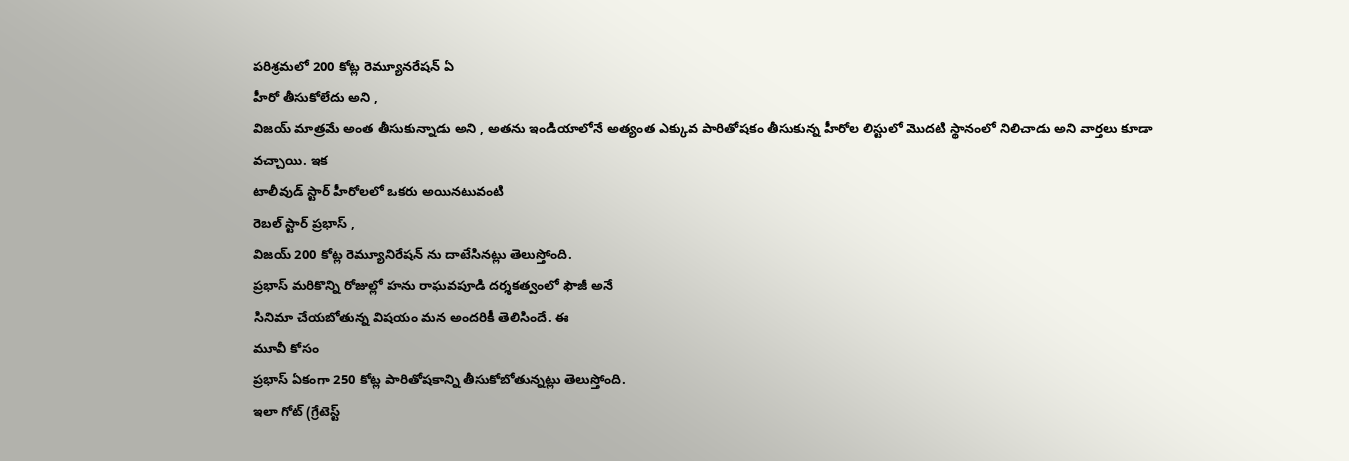పరిశ్రమలో 200 కోట్ల రెమ్యూనరేషన్ ఏ
హీరో తీసుకోలేదు అని ,
విజయ్ మాత్రమే అంత తీసుకున్నాడు అని , అతను ఇండియాలోనే అత్యంత ఎక్కువ పారితోషకం తీసుకున్న హీరోల లిస్టులో మొదటి స్థానంలో నిలిచాడు అని వార్తలు కూడా వచ్చాయి. ఇక
టాలీవుడ్ స్టార్ హీరోలలో ఒకరు అయినటువంటి
రెబల్ స్టార్ ప్రభాస్ ,
విజయ్ 200 కోట్ల రెమ్యూనిరేషన్ ను దాటేసినట్లు తెలుస్తోంది.
ప్రభాస్ మరికొన్ని రోజుల్లో హను రాఘవపూడి దర్శకత్వంలో ఫౌజీ అనే
సినిమా చేయబోతున్న విషయం మన అందరికీ తెలిసిందే. ఈ
మూవీ కోసం
ప్రభాస్ ఏకంగా 250 కోట్ల పారితోషకాన్ని తీసుకోబోతున్నట్లు తెలుస్తోంది.
ఇలా గోట్ (గ్రేటెస్ట్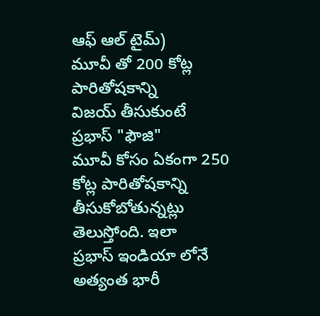ఆఫ్ ఆల్ టైమ్)
మూవీ తో 200 కోట్ల పారితోషకాన్ని
విజయ్ తీసుకుంటే
ప్రభాస్ "ఫౌజి"
మూవీ కోసం ఏకంగా 250 కోట్ల పారితోషకాన్ని తీసుకోబోతున్నట్లు తెలుస్తోంది. ఇలా
ప్రభాస్ ఇండియా లోనే అత్యంత భారీ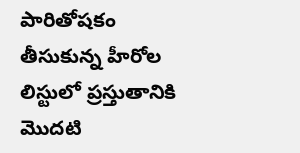పారితోషకం తీసుకున్న హీరోల లిస్టులో ప్రస్తుతానికి మొదటి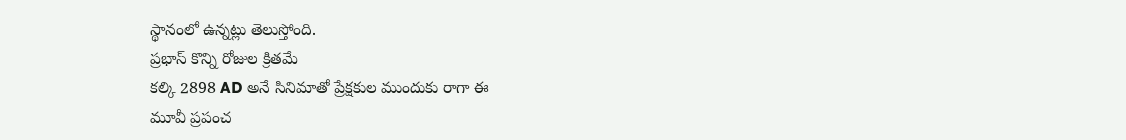స్థానంలో ఉన్నట్లు తెలుస్తోంది.
ప్రభాస్ కొన్ని రోజుల క్రితమే
కల్కి 2898 AD అనే సినిమాతో ప్రేక్షకుల ముందుకు రాగా ఈ
మూవీ ప్రపంచ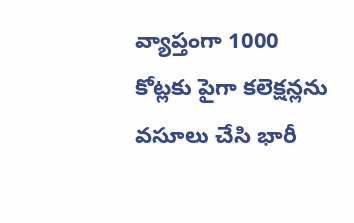వ్యాప్తంగా 1000 కోట్లకు పైగా కలెక్షన్లను వసూలు చేసి భారీ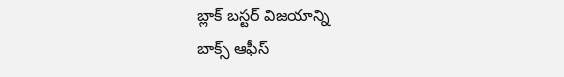బ్లాక్ బస్టర్ విజయాన్ని
బాక్స్ ఆఫీస్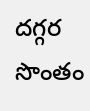దగ్గర సొంతం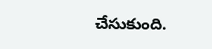చేసుకుంది.